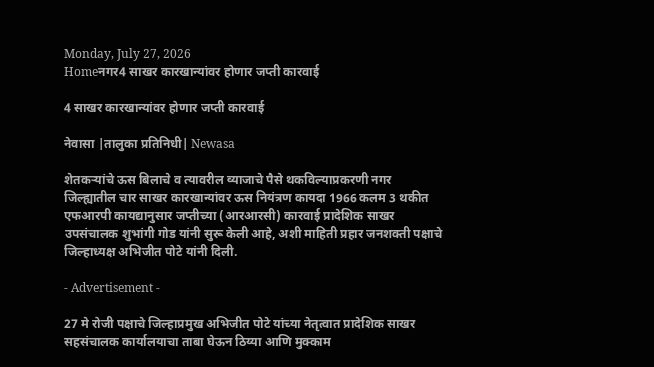Monday, July 27, 2026
Homeनगर4 साखर कारखान्यांवर होणार जप्ती कारवाई

4 साखर कारखान्यांवर होणार जप्ती कारवाई

नेवासा |तालुका प्रतिनिधी| Newasa

शेतकर्‍यांचे ऊस बिलाचे व त्यावरील व्याजाचे पैसे थकविल्याप्रकरणी नगर जिल्ह्यातील चार साखर कारखान्यांवर ऊस नियंत्रण कायदा 1966 कलम 3 थकीत एफआरपी कायद्यानुसार जप्तीच्या (आरआरसी) कारवाई प्रादेशिक साखर उपसंचालक शुभांगी गोड यांनी सुरू केली आहे, अशी माहिती प्रहार जनशक्ती पक्षाचे जिल्हाध्यक्ष अभिजीत पोटे यांनी दिली.

- Advertisement -

27 मे रोजी पक्षाचे जिल्हाप्रमुख अभिजीत पोटे यांच्या नेतृत्वात प्रादेशिक साखर सहसंचालक कार्यालयाचा ताबा घेऊन ठिय्या आणि मुक्काम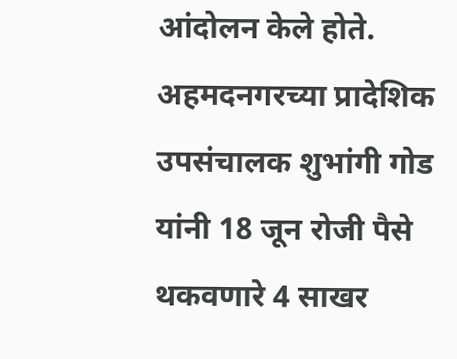आंदोलन केले होते. अहमदनगरच्या प्रादेशिक उपसंचालक शुभांगी गोड यांनी 18 जून रोजी पैसे थकवणारे 4 साखर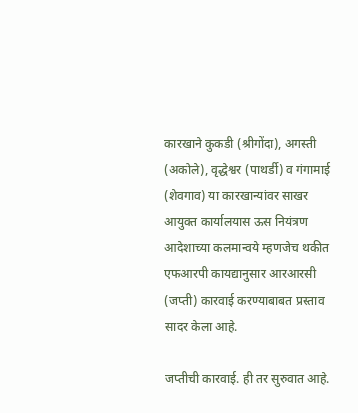कारखाने कुकडी (श्रीगोंदा), अगस्ती (अकोले), वृद्धेश्वर (पाथर्डी) व गंगामाई (शेवगाव) या कारखान्यांवर साखर आयुक्त कार्यालयास ऊस नियंत्रण आदेशाच्या कलमान्वये म्हणजेच थकीत एफआरपी कायद्यानुसार आरआरसी (जप्ती) कारवाई करण्याबाबत प्रस्ताव सादर केला आहे.

जप्तीची कारवाई. ही तर सुरुवात आहे.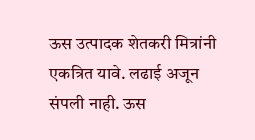ऊस उत्पादक शेतकरी मित्रांनी एकत्रित यावे. लढाई अजून संपली नाही. ऊस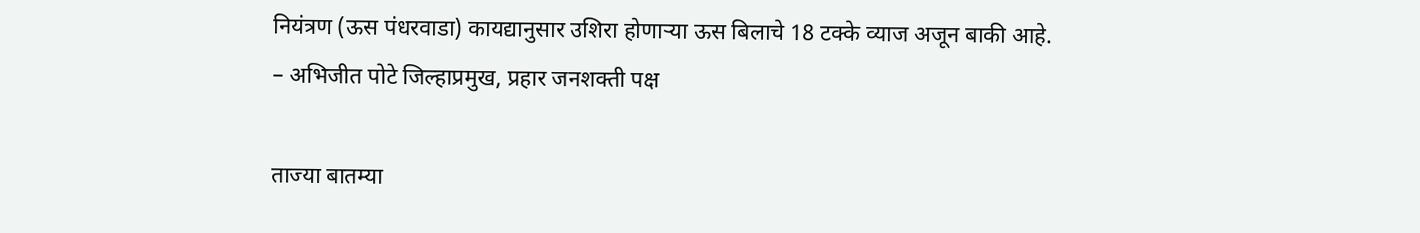नियंत्रण (ऊस पंधरवाडा) कायद्यानुसार उशिरा होणार्‍या ऊस बिलाचे 18 टक्के व्याज अजून बाकी आहे.
– अभिजीत पोटे जिल्हाप्रमुख, प्रहार जनशक्ती पक्ष

ताज्या बातम्या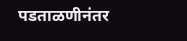पडताळणीनंतर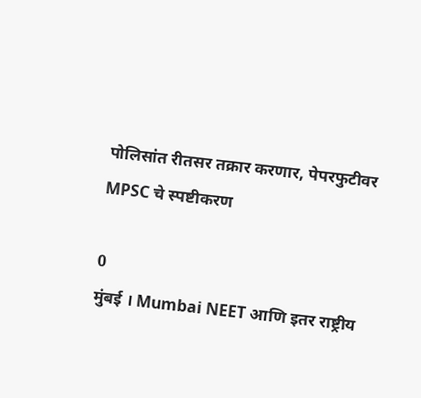पोलिसांत रीतसर तक्रार करणार, पेपरफुटीवर MPSC चे स्पष्टीकरण

0
मुंबई । Mumbai NEET आणि इतर राष्ट्रीय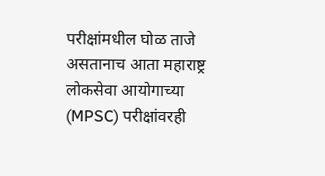परीक्षांमधील घोळ ताजे असतानाच आता महाराष्ट्र लोकसेवा आयोगाच्या (MPSC) परीक्षांवरही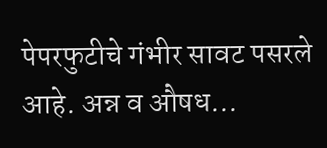पेपरफुटीचे गंभीर सावट पसरले आहे. अन्न व औषध...